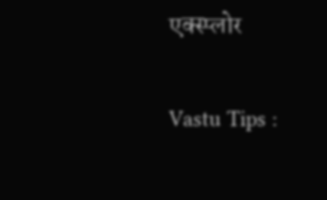एक्स्प्लोर

Vastu Tips :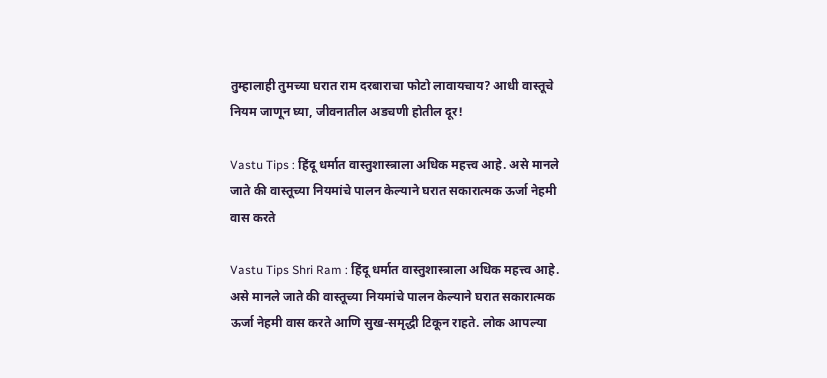तुम्हालाही तुमच्या घरात राम दरबाराचा फोटो लावायचाय? आधी वास्तूचे नियम जाणून घ्या, जीवनातील अडचणी होतील दूर!

Vastu Tips : हिंदू धर्मात वास्तुशास्त्राला अधिक महत्त्व आहे. असे मानले जाते की वास्तूच्या नियमांचे पालन केल्याने घरात सकारात्मक ऊर्जा नेहमी वास करते

Vastu Tips Shri Ram : हिंदू धर्मात वास्तुशास्त्राला अधिक महत्त्व आहे. असे मानले जाते की वास्तूच्या नियमांचे पालन केल्याने घरात सकारात्मक ऊर्जा नेहमी वास करते आणि सुख-समृद्धी टिकून राहते. लोक आपल्या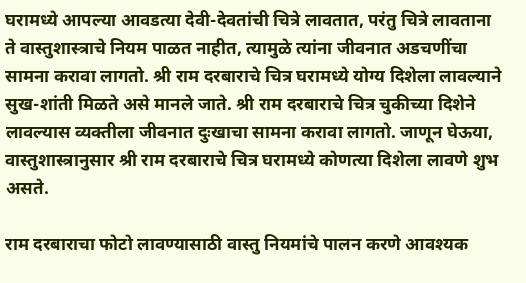घरामध्ये आपल्या आवडत्या देवी-देवतांची चित्रे लावतात, परंतु चित्रे लावताना ते वास्तुशास्त्राचे नियम पाळत नाहीत, त्यामुळे त्यांना जीवनात अडचणींचा सामना करावा लागतो. श्री राम दरबाराचे चित्र घरामध्ये योग्य दिशेला लावल्याने सुख-शांती मिळते असे मानले जाते. श्री राम दरबाराचे चित्र चुकीच्या दिशेने लावल्यास व्यक्तीला जीवनात दुःखाचा सामना करावा लागतो. जाणून घेऊया, वास्तुशास्त्रानुसार श्री राम दरबाराचे चित्र घरामध्ये कोणत्या दिशेला लावणे शुभ असते.

राम दरबाराचा फोटो लावण्यासाठी वास्तु नियमांचे पालन करणे आवश्यक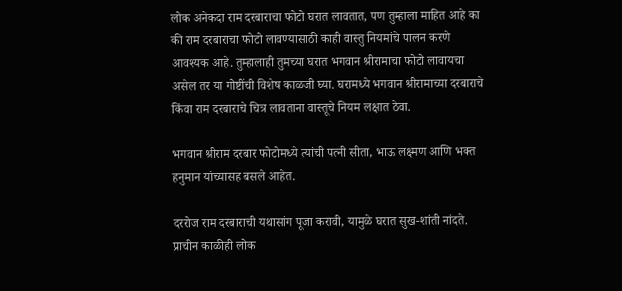लोक अनेकदा राम दरबाराचा फोटो घरात लावतात, पण तुम्हाला माहित आहे का की राम दरबाराचा फोटो लावण्यासाठी काही वास्तु नियमांचे पालन करणे आवश्यक आहे. तुम्हालाही तुमच्या घरात भगवान श्रीरामाचा फोटो लावायचा असेल तर या गोष्टींची विशेष काळजी घ्या. घरामध्ये भगवान श्रीरामाच्या दरबाराचे किंवा राम दरबाराचे चित्र लावताना वास्तूचे नियम लक्षात ठेवा.

भगवान श्रीराम दरबार फोटोमध्ये त्यांची पत्नी सीता, भाऊ लक्ष्मण आणि भक्त हनुमान यांच्यासह बसले आहेत.

दररोज राम दरबाराची यथासांग पूजा करावी, यामुळे घरात सुख-शांती नांदते. प्राचीन काळीही लोक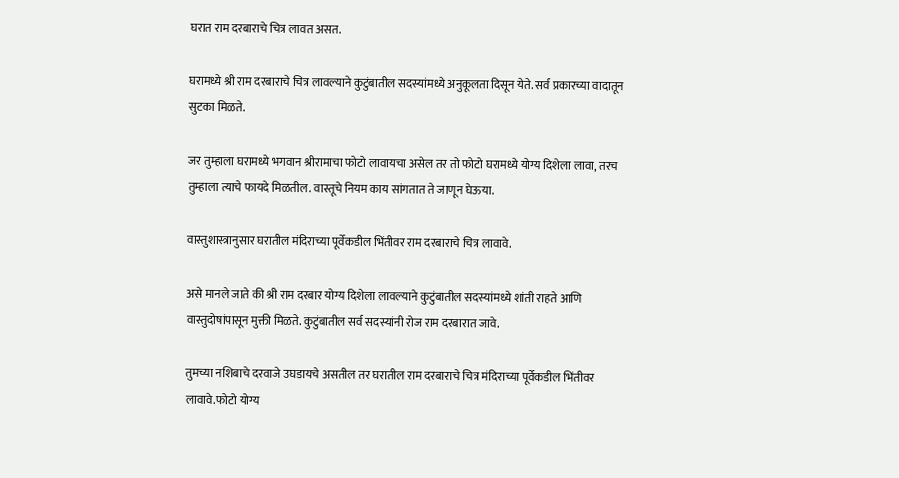घरात राम दरबाराचे चित्र लावत असत.

घरामध्ये श्री राम दरबाराचे चित्र लावल्याने कुटुंबातील सदस्यांमध्ये अनुकूलता दिसून येते. सर्व प्रकारच्या वादातून सुटका मिळते.

जर तुम्हाला घरामध्ये भगवान श्रीरामाचा फोटो लावायचा असेल तर तो फोटो घरामध्ये योग्य दिशेला लावा, तरच तुम्हाला त्याचे फायदे मिळतील. वास्तूचे नियम काय सांगतात ते जाणून घेऊया.

वास्तुशास्त्रानुसार घरातील मंदिराच्या पूर्वेकडील भिंतीवर राम दरबाराचे चित्र लावावे.

असे मानले जाते की श्री राम दरबार योग्य दिशेला लावल्याने कुटुंबातील सदस्यांमध्ये शांती राहते आणि वास्तुदोषांपासून मुक्ती मिळते. कुटुंबातील सर्व सदस्यांनी रोज राम दरबारात जावे.

तुमच्या नशिबाचे दरवाजे उघडायचे असतील तर घरातील राम दरबाराचे चित्र मंदिराच्या पूर्वेकडील भिंतीवर लावावे.फोटो योग्य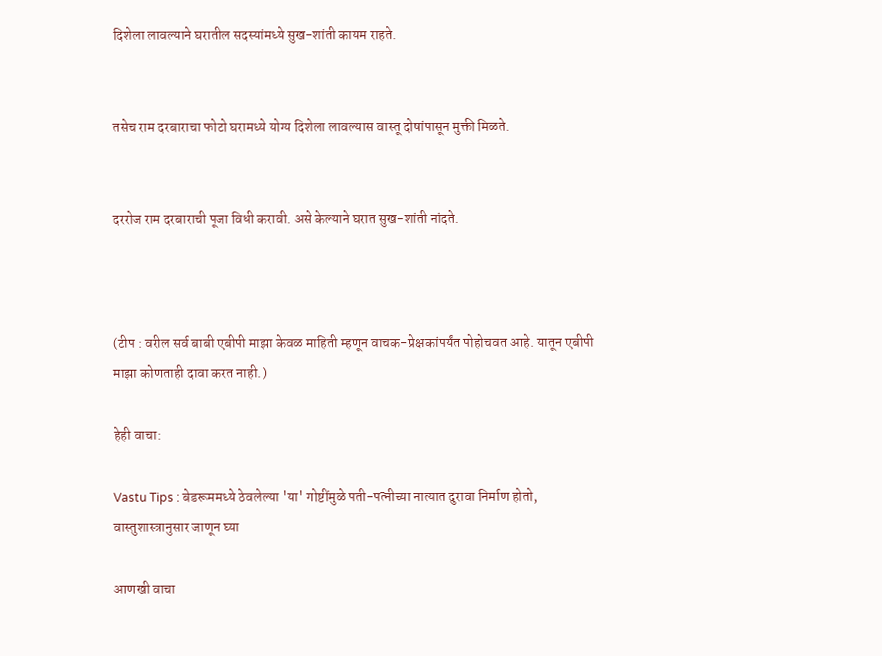दिशेला लावल्याने घरातील सदस्यांमध्ये सुख-शांती कायम राहते.


तसेच राम दरबाराचा फोटो घरामध्ये योग्य दिशेला लावल्यास वास्तू दोषांपासून मुक्ती मिळते.


दररोज राम दरबाराची पूजा विधी करावी. असे केल्याने घरात सुख-शांती नांदते.



(टीप : वरील सर्व बाबी एबीपी माझा केवळ माहिती म्हणून वाचक-प्रेक्षकांपर्यंत पोहोचवत आहे. यातून एबीपी माझा कोणताही दावा करत नाही.)

हेही वाचा:

Vastu Tips : बेडरूममध्ये ठेवलेल्या 'या' गोष्टींमुळे पती-पत्नीच्या नात्यात दुरावा निर्माण होतो, वास्तुशास्त्रानुसार जाणून घ्या

आणखी वाचा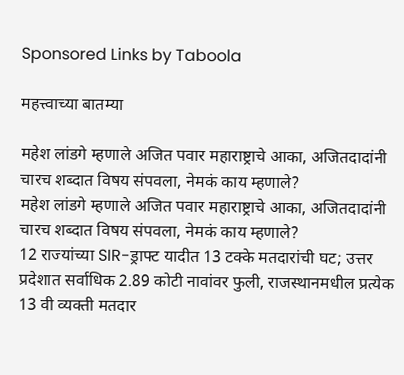Sponsored Links by Taboola

महत्त्वाच्या बातम्या

महेश लांडगे म्हणाले अजित पवार महाराष्ट्राचे आका, अजितदादांनी चारच शब्दात विषय संपवला, नेमकं काय म्हणाले?
महेश लांडगे म्हणाले अजित पवार महाराष्ट्राचे आका, अजितदादांनी चारच शब्दात विषय संपवला, नेमकं काय म्हणाले?
12 राज्यांच्या SIR-ड्राफ्ट यादीत 13 टक्के मतदारांची घट; उत्तर प्रदेशात सर्वाधिक 2.89 कोटी नावांवर फुली, राजस्थानमधील प्रत्येक 13 वी व्यक्ती मतदार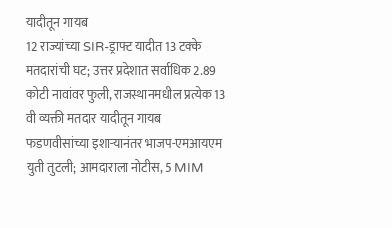यादीतून गायब
12 राज्यांच्या SIR-ड्राफ्ट यादीत 13 टक्के मतदारांची घट; उत्तर प्रदेशात सर्वाधिक 2.89 कोटी नावांवर फुली, राजस्थानमधील प्रत्येक 13 वी व्यक्ती मतदार यादीतून गायब
फडणवीसांच्या इशाऱ्यानंतर भाजप-एमआयएम युती तुटली; आमदाराला नोटीस, 5 MIM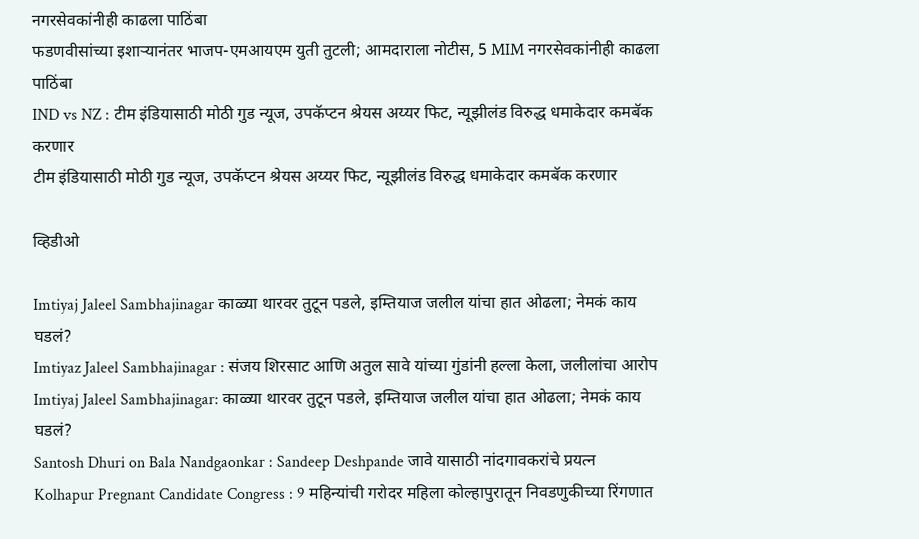नगरसेवकांनीही काढला पाठिंबा
फडणवीसांच्या इशाऱ्यानंतर भाजप-एमआयएम युती तुटली; आमदाराला नोटीस, 5 MIM नगरसेवकांनीही काढला पाठिंबा
IND vs NZ : टीम इंडियासाठी मोठी गुड न्यूज, उपकॅप्टन श्रेयस अय्यर फिट, न्यूझीलंड विरुद्ध धमाकेदार कमबॅक करणार
टीम इंडियासाठी मोठी गुड न्यूज, उपकॅप्टन श्रेयस अय्यर फिट, न्यूझीलंड विरुद्ध धमाकेदार कमबॅक करणार

व्हिडीओ

Imtiyaj Jaleel Sambhajinagar काळ्या थारवर तुटून पडले, इम्तियाज जलील यांचा हात ओढला; नेमकं काय घडलं?
Imtiyaz Jaleel Sambhajinagar : संजय शिरसाट आणि अतुल सावे यांच्या गुंडांनी हल्ला केला, जलीलांचा आरोप
Imtiyaj Jaleel Sambhajinagar: काळ्या थारवर तुटून पडले, इम्तियाज जलील यांचा हात ओढला; नेमकं काय घडलं?
Santosh Dhuri on Bala Nandgaonkar : Sandeep Deshpande जावे यासाठी नांदगावकरांचे प्रयत्न
Kolhapur Pregnant Candidate Congress : 9 महिन्यांची गरोदर महिला कोल्हापुरातून निवडणुकीच्या रिंगणात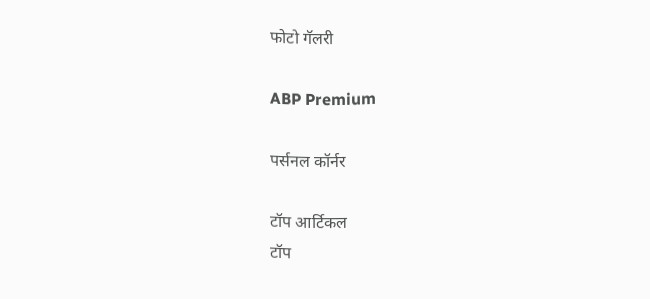फोटो गॅलरी

ABP Premium

पर्सनल कॉर्नर

टॉप आर्टिकल
टॉप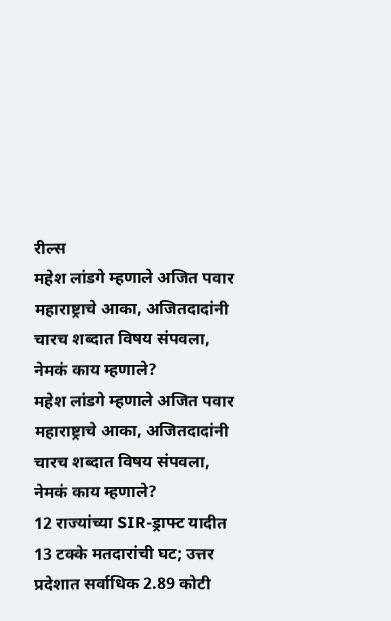रील्स
महेश लांडगे म्हणाले अजित पवार महाराष्ट्राचे आका, अजितदादांनी चारच शब्दात विषय संपवला, नेमकं काय म्हणाले?
महेश लांडगे म्हणाले अजित पवार महाराष्ट्राचे आका, अजितदादांनी चारच शब्दात विषय संपवला, नेमकं काय म्हणाले?
12 राज्यांच्या SIR-ड्राफ्ट यादीत 13 टक्के मतदारांची घट; उत्तर प्रदेशात सर्वाधिक 2.89 कोटी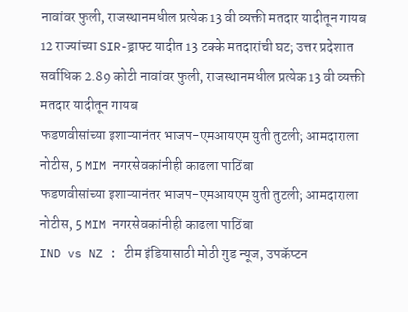नावांवर फुली, राजस्थानमधील प्रत्येक 13 वी व्यक्ती मतदार यादीतून गायब
12 राज्यांच्या SIR-ड्राफ्ट यादीत 13 टक्के मतदारांची घट; उत्तर प्रदेशात सर्वाधिक 2.89 कोटी नावांवर फुली, राजस्थानमधील प्रत्येक 13 वी व्यक्ती मतदार यादीतून गायब
फडणवीसांच्या इशाऱ्यानंतर भाजप-एमआयएम युती तुटली; आमदाराला नोटीस, 5 MIM नगरसेवकांनीही काढला पाठिंबा
फडणवीसांच्या इशाऱ्यानंतर भाजप-एमआयएम युती तुटली; आमदाराला नोटीस, 5 MIM नगरसेवकांनीही काढला पाठिंबा
IND vs NZ : टीम इंडियासाठी मोठी गुड न्यूज, उपकॅप्टन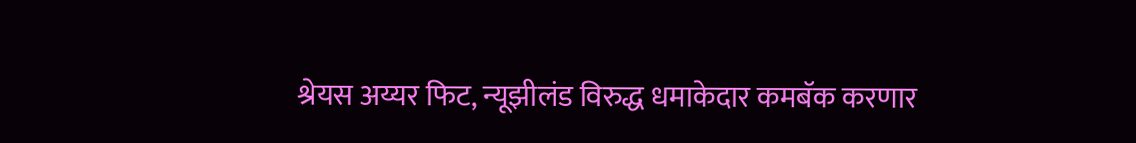श्रेयस अय्यर फिट, न्यूझीलंड विरुद्ध धमाकेदार कमबॅक करणार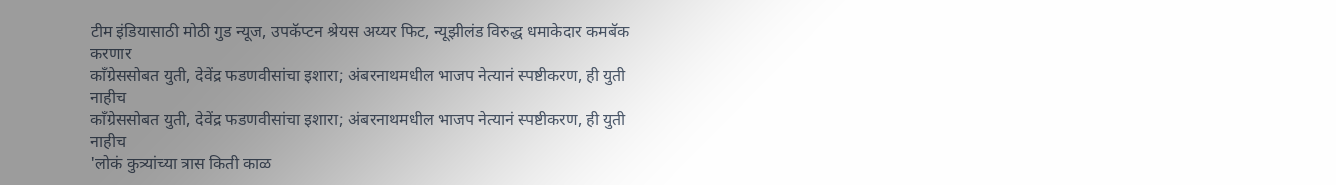टीम इंडियासाठी मोठी गुड न्यूज, उपकॅप्टन श्रेयस अय्यर फिट, न्यूझीलंड विरुद्ध धमाकेदार कमबॅक करणार
काँग्रेससोबत युती, देवेंद्र फडणवीसांचा इशारा; अंबरनाथमधील भाजप नेत्यानं स्पष्टीकरण, ही युती नाहीच
काँग्रेससोबत युती, देवेंद्र फडणवीसांचा इशारा; अंबरनाथमधील भाजप नेत्यानं स्पष्टीकरण, ही युती नाहीच
'लोकं कुत्र्यांच्या त्रास किती काळ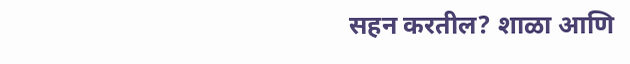सहन करतील? शाळा आणि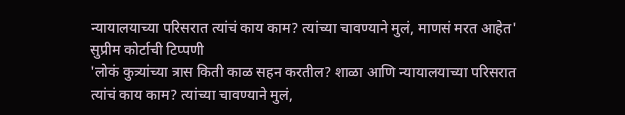न्यायालयाच्या परिसरात त्यांचं काय काम? त्यांच्या चावण्याने मुलं, माणसं मरत आहेत' सुप्रीम कोर्टाची टिप्पणी
'लोकं कुत्र्यांच्या त्रास किती काळ सहन करतील? शाळा आणि न्यायालयाच्या परिसरात त्यांचं काय काम? त्यांच्या चावण्याने मुलं,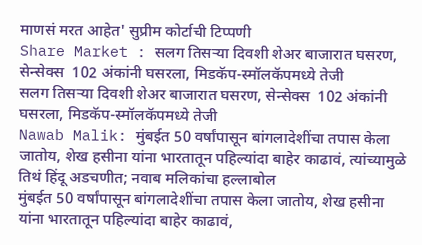माणसं मरत आहेत' सुप्रीम कोर्टाची टिप्पणी
Share Market : सलग तिसऱ्या दिवशी शेअर बाजारात घसरण, सेन्सेक्स  102 अंकांनी घसरला, मिडकॅप-स्मॉलकॅपमध्ये तेजी
सलग तिसऱ्या दिवशी शेअर बाजारात घसरण, सेन्सेक्स  102 अंकांनी घसरला, मिडकॅप-स्मॉलकॅपमध्ये तेजी
Nawab Malik: मुंबईत 50 वर्षांपासून बांगलादेशींचा तपास केला जातोय, शेख हसीना यांना भारतातून पहिल्यांदा बाहेर काढावं, त्यांच्यामुळे तिथं हिंदू अडचणीत; नवाब मलिकांचा हल्लाबोल
मुंबईत 50 वर्षांपासून बांगलादेशींचा तपास केला जातोय, शेख हसीना यांना भारतातून पहिल्यांदा बाहेर काढावं,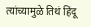त्यांच्यामुळे तिथं हिंदू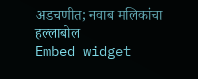अडचणीत; नवाब मलिकांचा हल्लाबोल
Embed widget